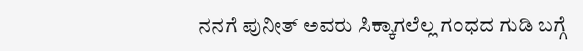ನನಗೆ ಪುನೀತ್ ಅವರು ಸಿಕ್ಕಾಗಲೆಲ್ಲ ಗಂಧದ ಗುಡಿ ಬಗ್ಗೆ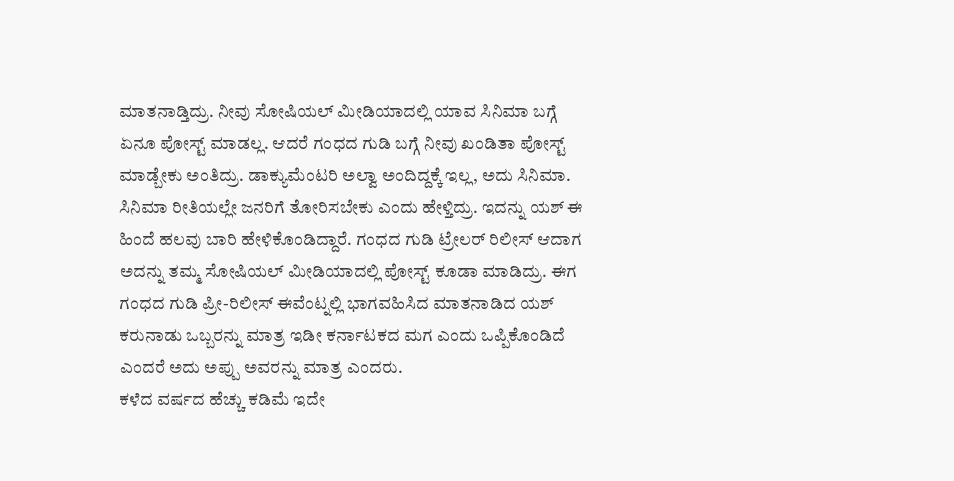ಮಾತನಾಡ್ತಿದ್ರು. ನೀವು ಸೋಷಿಯಲ್ ಮೀಡಿಯಾದಲ್ಲಿ ಯಾವ ಸಿನಿಮಾ ಬಗ್ಗೆ ಏನೂ ಪೋಸ್ಟ್ ಮಾಡಲ್ಲ. ಆದರೆ ಗಂಧದ ಗುಡಿ ಬಗ್ಗೆ ನೀವು ಖಂಡಿತಾ ಪೋಸ್ಟ್ ಮಾಡ್ಬೇಕು ಅಂತಿದ್ರು. ಡಾಕ್ಯುಮೆಂಟರಿ ಅಲ್ವಾ ಅಂದಿದ್ದಕ್ಕೆ ಇಲ್ಲ, ಅದು ಸಿನಿಮಾ. ಸಿನಿಮಾ ರೀತಿಯಲ್ಲೇ ಜನರಿಗೆ ತೋರಿಸಬೇಕು ಎಂದು ಹೇಳ್ತಿದ್ರು. ಇದನ್ನು ಯಶ್ ಈ ಹಿಂದೆ ಹಲವು ಬಾರಿ ಹೇಳಿಕೊಂಡಿದ್ದಾರೆ. ಗಂಧದ ಗುಡಿ ಟ್ರೇಲರ್ ರಿಲೀಸ್ ಆದಾಗ ಅದನ್ನು ತಮ್ಮ ಸೋಷಿಯಲ್ ಮೀಡಿಯಾದಲ್ಲಿ ಪೋಸ್ಟ್ ಕೂಡಾ ಮಾಡಿದ್ರು. ಈಗ ಗಂಧದ ಗುಡಿ ಪ್ರೀ-ರಿಲೀಸ್ ಈವೆಂಟ್ನಲ್ಲಿ ಭಾಗವಹಿಸಿದ ಮಾತನಾಡಿದ ಯಶ್ ಕರುನಾಡು ಒಬ್ಬರನ್ನು ಮಾತ್ರ ಇಡೀ ಕರ್ನಾಟಕದ ಮಗ ಎಂದು ಒಪ್ಪಿಕೊಂಡಿದೆ ಎಂದರೆ ಅದು ಅಪ್ಪು ಅವರನ್ನು ಮಾತ್ರ ಎಂದರು.
ಕಳೆದ ವರ್ಷದ ಹೆಚ್ಚು ಕಡಿಮೆ ಇದೇ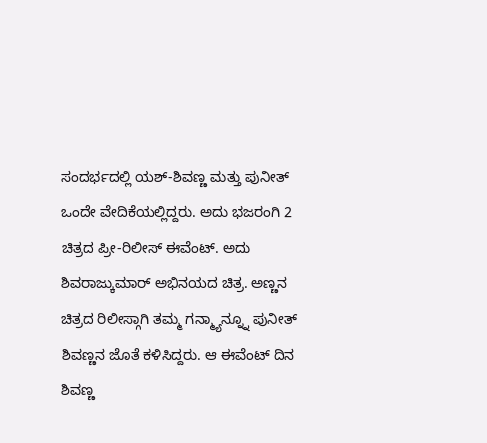ಸಂದರ್ಭದಲ್ಲಿ ಯಶ್-ಶಿವಣ್ಣ ಮತ್ತು ಪುನೀತ್ ಒಂದೇ ವೇದಿಕೆಯಲ್ಲಿದ್ದರು. ಅದು ಭಜರಂಗಿ 2 ಚಿತ್ರದ ಪ್ರೀ-ರಿಲೀಸ್ ಈವೆಂಟ್. ಅದು ಶಿವರಾಜ್ಕುಮಾರ್ ಅಭಿನಯದ ಚಿತ್ರ. ಅಣ್ಣನ ಚಿತ್ರದ ರಿಲೀಸ್ಗಾಗಿ ತಮ್ಮ ಗನ್ಮ್ಯಾನ್ನ್ನೂ ಪುನೀತ್ ಶಿವಣ್ಣನ ಜೊತೆ ಕಳಿಸಿದ್ದರು. ಆ ಈವೆಂಟ್ ದಿನ ಶಿವಣ್ಣ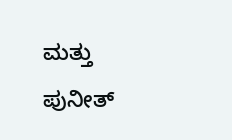ಮತ್ತು ಪುನೀತ್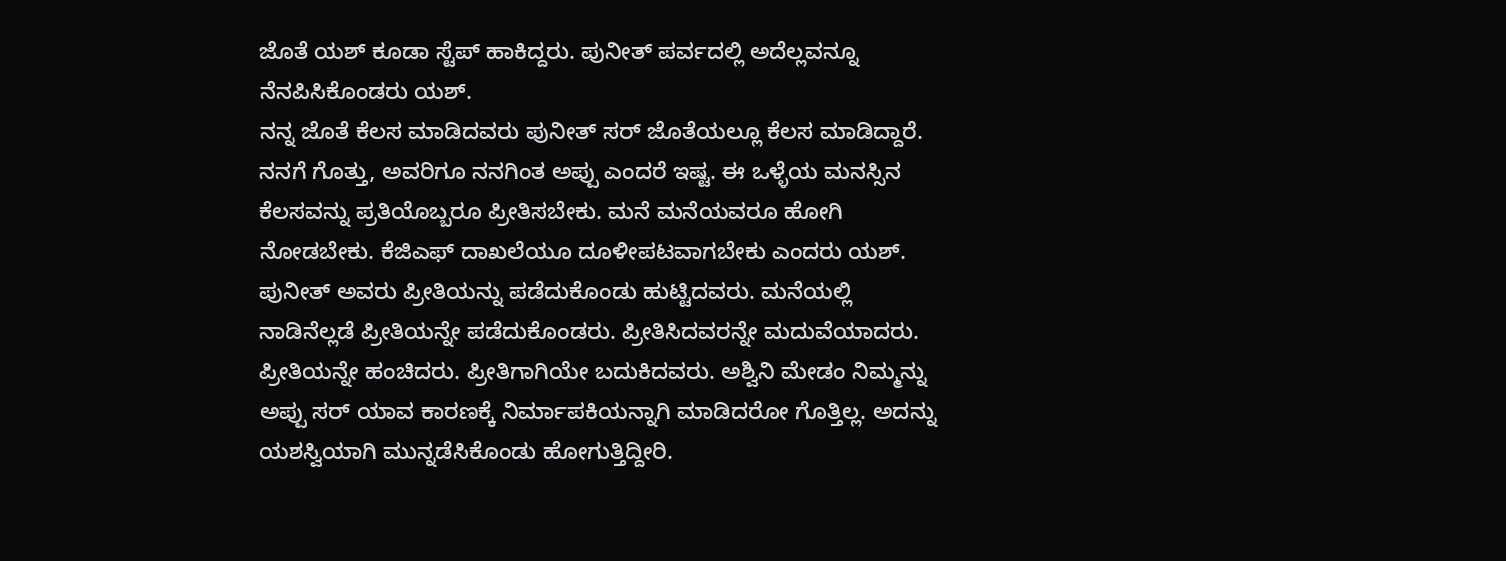ಜೊತೆ ಯಶ್ ಕೂಡಾ ಸ್ಟೆಪ್ ಹಾಕಿದ್ದರು. ಪುನೀತ್ ಪರ್ವದಲ್ಲಿ ಅದೆಲ್ಲವನ್ನೂ ನೆನಪಿಸಿಕೊಂಡರು ಯಶ್.
ನನ್ನ ಜೊತೆ ಕೆಲಸ ಮಾಡಿದವರು ಪುನೀತ್ ಸರ್ ಜೊತೆಯಲ್ಲೂ ಕೆಲಸ ಮಾಡಿದ್ದಾರೆ. ನನಗೆ ಗೊತ್ತು, ಅವರಿಗೂ ನನಗಿಂತ ಅಪ್ಪು ಎಂದರೆ ಇಷ್ಟ. ಈ ಒಳ್ಳೆಯ ಮನಸ್ಸಿನ ಕೆಲಸವನ್ನು ಪ್ರತಿಯೊಬ್ಬರೂ ಪ್ರೀತಿಸಬೇಕು. ಮನೆ ಮನೆಯವರೂ ಹೋಗಿ ನೋಡಬೇಕು. ಕೆಜಿಎಫ್ ದಾಖಲೆಯೂ ದೂಳೀಪಟವಾಗಬೇಕು ಎಂದರು ಯಶ್.
ಪುನೀತ್ ಅವರು ಪ್ರೀತಿಯನ್ನು ಪಡೆದುಕೊಂಡು ಹುಟ್ಟಿದವರು. ಮನೆಯಲ್ಲಿ ನಾಡಿನೆಲ್ಲಡೆ ಪ್ರೀತಿಯನ್ನೇ ಪಡೆದುಕೊಂಡರು. ಪ್ರೀತಿಸಿದವರನ್ನೇ ಮದುವೆಯಾದರು. ಪ್ರೀತಿಯನ್ನೇ ಹಂಚಿದರು. ಪ್ರೀತಿಗಾಗಿಯೇ ಬದುಕಿದವರು. ಅಶ್ವಿನಿ ಮೇಡಂ ನಿಮ್ಮನ್ನು ಅಪ್ಪು ಸರ್ ಯಾವ ಕಾರಣಕ್ಕೆ ನಿರ್ಮಾಪಕಿಯನ್ನಾಗಿ ಮಾಡಿದರೋ ಗೊತ್ತಿಲ್ಲ. ಅದನ್ನು ಯಶಸ್ವಿಯಾಗಿ ಮುನ್ನಡೆಸಿಕೊಂಡು ಹೋಗುತ್ತಿದ್ದೀರಿ.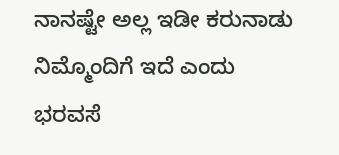ನಾನಷ್ಟೇ ಅಲ್ಲ ಇಡೀ ಕರುನಾಡು ನಿಮ್ಮೊಂದಿಗೆ ಇದೆ ಎಂದು ಭರವಸೆ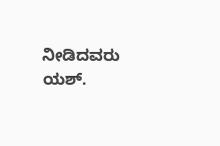ನೀಡಿದವರು ಯಶ್.